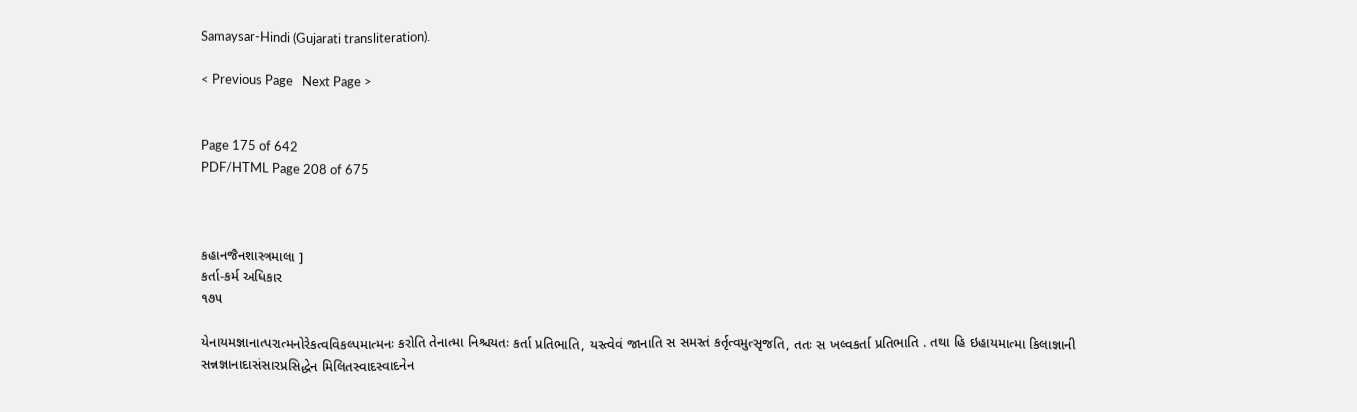Samaysar-Hindi (Gujarati transliteration).

< Previous Page   Next Page >


Page 175 of 642
PDF/HTML Page 208 of 675



કહાનજૈનશાસ્ત્રમાલા ]
કર્તા-કર્મ અધિકાર
૧૭૫

યેનાયમજ્ઞાનાત્પરાત્મનોરેકત્વવિકલ્પમાત્મનઃ કરોતિ તેનાત્મા નિશ્ચયતઃ કર્તા પ્રતિભાતિ, યસ્ત્વેવં જાનાતિ સ સમસ્તં કર્તૃત્વમુત્સૃજતિ, તતઃ સ ખલ્વકર્તા પ્રતિભાતિ . તથા હિ ઇહાયમાત્મા કિલાજ્ઞાની સન્નજ્ઞાનાદાસંસારપ્રસિદ્ધેન મિલિતસ્વાદસ્વાદનેન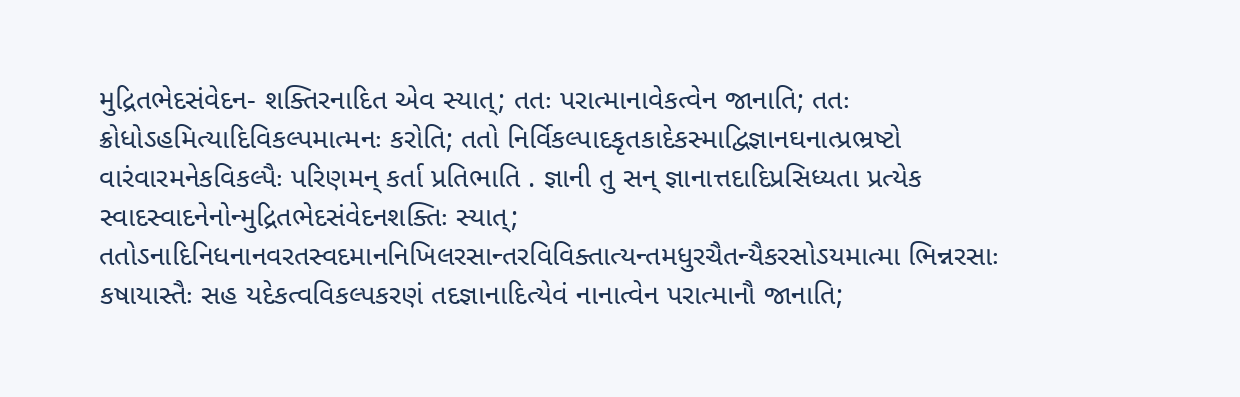મુદ્રિતભેદસંવેદન- શક્તિરનાદિત એવ સ્યાત્; તતઃ પરાત્માનાવેકત્વેન જાનાતિ; તતઃ ક્રોધોઽહમિત્યાદિવિકલ્પમાત્મનઃ કરોતિ; તતો નિર્વિકલ્પાદકૃતકાદેકસ્માદ્વિજ્ઞાનઘનાત્પ્રભ્રષ્ટો વારંવારમનેકવિકલ્પૈઃ પરિણમન્ કર્તા પ્રતિભાતિ . જ્ઞાની તુ સન્ જ્ઞાનાત્તદાદિપ્રસિધ્યતા પ્રત્યેક સ્વાદસ્વાદનેનોન્મુદ્રિતભેદસંવેદનશક્તિઃ સ્યાત્; તતોઽનાદિનિધનાનવરતસ્વદમાનનિખિલરસાન્તરવિવિક્તાત્યન્તમધુરચૈતન્યૈકરસોઽયમાત્મા ભિન્નરસાઃ કષાયાસ્તૈઃ સહ યદેકત્વવિકલ્પકરણં તદજ્ઞાનાદિત્યેવં નાનાત્વેન પરાત્માનૌ જાનાતિ;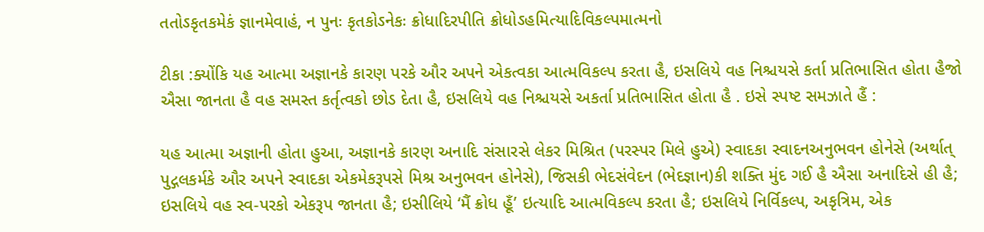તતોઽકૃતકમેકં જ્ઞાનમેવાહં, ન પુનઃ કૃતકોઽનેકઃ ક્રોધાદિરપીતિ ક્રોધોઽહમિત્યાદિવિકલ્પમાત્મનો

ટીકા :ક્યોંકિ યહ આત્મા અજ્ઞાનકે કારણ પરકે ઔર અપને એકત્વકા આત્મવિકલ્પ કરતા હૈ, ઇસલિયે વહ નિશ્ચયસે કર્તા પ્રતિભાસિત હોતા હૈજો ઐસા જાનતા હૈ વહ સમસ્ત કર્તૃત્વકો છોડ દેતા હૈ, ઇસલિયે વહ નિશ્ચયસે અકર્તા પ્રતિભાસિત હોતા હૈ . ઇસે સ્પષ્ટ સમઝાતે હૈં :

યહ આત્મા અજ્ઞાની હોતા હુઆ, અજ્ઞાનકે કારણ અનાદિ સંસારસે લેકર મિશ્રિત (પરસ્પર મિલે હુએ) સ્વાદકા સ્વાદનઅનુભવન હોનેસે (અર્થાત્ પુદ્ગલકર્મકે ઔર અપને સ્વાદકા એકમેકરૂપસે મિશ્ર અનુભવન હોનેસે), જિસકી ભેદસંવેદન (ભેદજ્ઞાન)કી શક્તિ મુંદ ગઈ હૈ ઐસા અનાદિસે હી હૈ; ઇસલિયે વહ સ્વ-પરકો એકરૂપ જાનતા હૈ; ઇસીલિયે ‘મૈં ક્રોધ હૂઁ’ ઇત્યાદિ આત્મવિકલ્પ કરતા હૈ; ઇસલિયે નિર્વિકલ્પ, અકૃત્રિમ, એક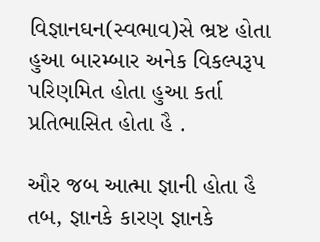વિજ્ઞાનઘન(સ્વભાવ)સે ભ્રષ્ટ હોતા હુઆ બારમ્બાર અનેક વિકલ્પરૂપ પરિણમિત હોતા હુઆ કર્તા પ્રતિભાસિત હોતા હૈ .

ઔર જબ આત્મા જ્ઞાની હોતા હૈ તબ, જ્ઞાનકે કારણ જ્ઞાનકે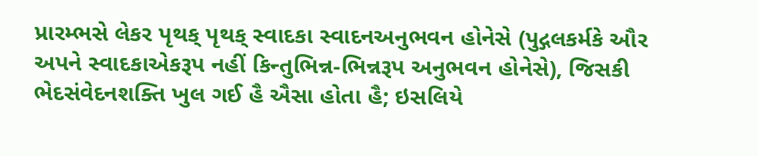પ્રારમ્ભસે લેકર પૃથક્ પૃથક્ સ્વાદકા સ્વાદનઅનુભવન હોનેસે (પુદ્ગલકર્મકે ઔર અપને સ્વાદકાએકરૂપ નહીં કિન્તુભિન્ન-ભિન્નરૂપ અનુભવન હોનેસે), જિસકી ભેદસંવેદનશક્તિ ખુલ ગઈ હૈ ઐસા હોતા હૈ; ઇસલિયે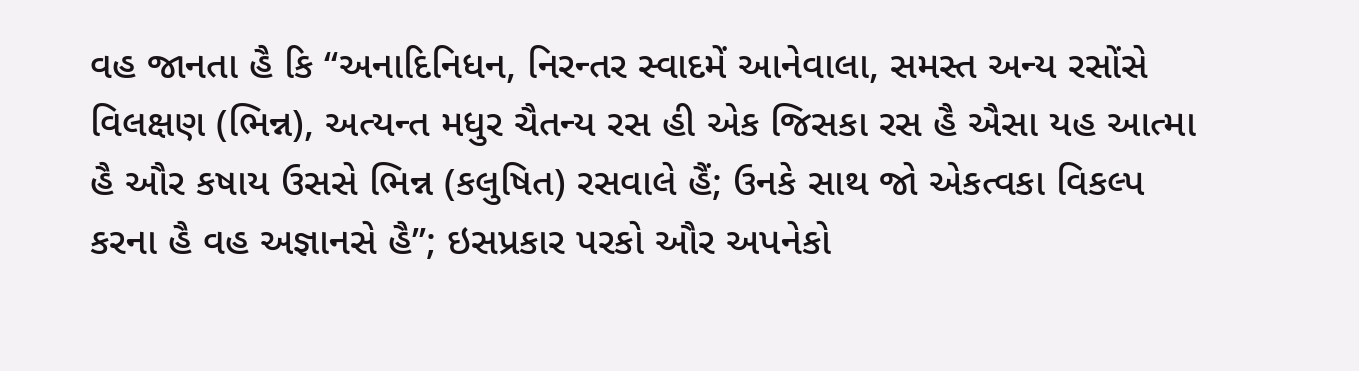વહ જાનતા હૈ કિ ‘‘અનાદિનિધન, નિરન્તર સ્વાદમેં આનેવાલા, સમસ્ત અન્ય રસોંસે વિલક્ષણ (ભિન્ન), અત્યન્ત મધુર ચૈતન્ય રસ હી એક જિસકા રસ હૈ ઐસા યહ આત્મા હૈ ઔર કષાય ઉસસે ભિન્ન (કલુષિત) રસવાલે હૈં; ઉનકે સાથ જો એકત્વકા વિકલ્પ કરના હૈ વહ અજ્ઞાનસે હૈ’’; ઇસપ્રકાર પરકો ઔર અપનેકો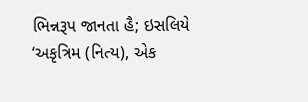ભિન્નરૂપ જાનતા હૈ; ઇસલિયે ‘અકૃત્રિમ (નિત્ય), એક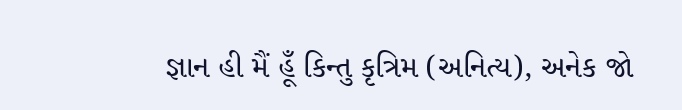જ્ઞાન હી મૈં હૂઁ કિન્તુ કૃત્રિમ (અનિત્ય), અનેક જો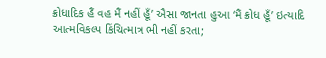ક્રોધાદિક હૈં વહ મૈં નહીં હૂઁ’ ઐસા જાનતા હુઆ ‘મૈં ક્રોધ હૂઁ’ ઇત્યાદિ આત્મવિકલ્પ કિંચિત્માત્ર ભી નહીં કરતા;